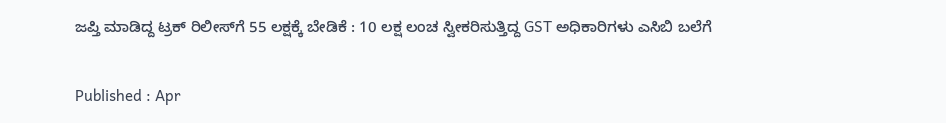ಜಪ್ತಿ ಮಾಡಿದ್ದ ಟ್ರಕ್ ರಿಲೀಸ್‌ಗೆ 55 ಲಕ್ಷಕ್ಕೆ ಬೇಡಿಕೆ : 10 ಲಕ್ಷ ಲಂಚ ಸ್ವೀಕರಿಸುತ್ತಿದ್ದ GST ಅಧಿಕಾರಿಗಳು ಎಸಿಬಿ ಬಲೆಗೆ

Published : Apr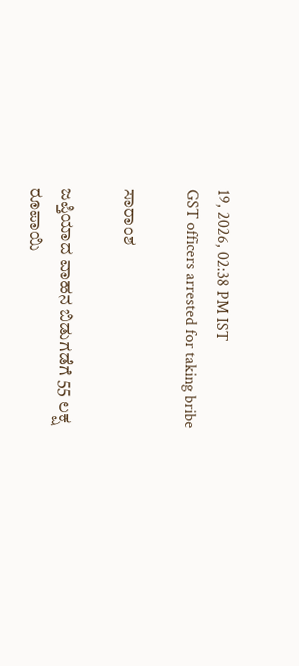19, 2026, 02:38 PM IST
GST officers arrested for taking bribe

ಸಾರಾಂಶ

ಜಪ್ತಿಯಾದ ವಾಹನ ಬಿಡುಗಡೆಗೆ 55 ಲಕ್ಷ ರೂಪಾಯಿ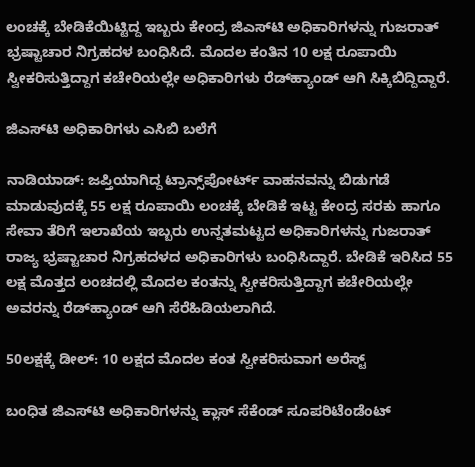ಲಂಚಕ್ಕೆ ಬೇಡಿಕೆಯಿಟ್ಟಿದ್ದ ಇಬ್ಬರು ಕೇಂದ್ರ ಜಿಎಸ್‌ಟಿ ಅಧಿಕಾರಿಗಳನ್ನು ಗುಜರಾತ್ ಭ್ರಷ್ಟಾಚಾರ ನಿಗ್ರಹದಳ ಬಂಧಿಸಿದೆ. ಮೊದಲ ಕಂತಿನ 10 ಲಕ್ಷ ರೂಪಾಯಿ ಸ್ವೀಕರಿಸುತ್ತಿದ್ದಾಗ ಕಚೇರಿಯಲ್ಲೇ ಅಧಿಕಾರಿಗಳು ರೆಡ್‌ಹ್ಯಾಂಡ್ ಆಗಿ ಸಿಕ್ಕಿಬಿದ್ದಿದ್ದಾರೆ.

ಜಿಎಸ್‌ಟಿ ಅಧಿಕಾರಿಗಳು ಎಸಿಬಿ ಬಲೆಗೆ

ನಾಡಿಯಾಡ್‌: ಜಪ್ತಿಯಾಗಿದ್ದ ಟ್ರಾನ್ಸ್‌ಪೋರ್ಟ್‌ ವಾಹನವನ್ನು ಬಿಡುಗಡೆ ಮಾಡುವುದಕ್ಕೆ 55 ಲಕ್ಷ ರೂಪಾಯಿ ಲಂಚಕ್ಕೆ ಬೇಡಿಕೆ ಇಟ್ಟ ಕೇಂದ್ರ ಸರಕು ಹಾಗೂ ಸೇವಾ ತೆರಿಗೆ ಇಲಾಖೆಯ ಇಬ್ಬರು ಉನ್ನತಮಟ್ಟದ ಅಧಿಕಾರಿಗಳನ್ನು ಗುಜರಾತ್ ರಾಜ್ಯ ಭ್ರಷ್ಟಾಚಾರ ನಿಗ್ರಹದಳದ ಅಧಿಕಾರಿಗಳು ಬಂಧಿಸಿದ್ದಾರೆ. ಬೇಡಿಕೆ ಇರಿಸಿದ 55 ಲಕ್ಷ ಮೊತ್ತದ ಲಂಚದಲ್ಲಿ ಮೊದಲ ಕಂತನ್ನು ಸ್ವೀಕರಿಸುತ್ತಿದ್ದಾಗ ಕಚೇರಿಯಲ್ಲೇ ಅವರನ್ನು ರೆಡ್‌ಹ್ಯಾಂಡ್ ಆಗಿ ಸೆರೆಹಿಡಿಯಲಾಗಿದೆ.

50ಲಕ್ಷಕ್ಕೆ ಡೀಲ್: 10 ಲಕ್ಷದ ಮೊದಲ ಕಂತ ಸ್ವೀಕರಿಸುವಾಗ ಅರೆಸ್ಟ್

ಬಂಧಿತ ಜಿಎಸ್‌ಟಿ ಅಧಿಕಾರಿಗಳನ್ನು ಕ್ಲಾಸ್‌ ಸೆಕೆಂಡ್ ಸೂಪರಿಟೆಂಡೆಂಟ್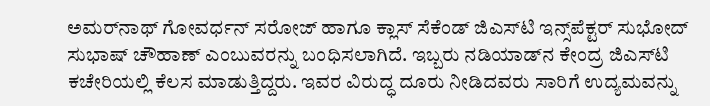ಅಮರ್‌ನಾಥ್ ಗೋವರ್ಧನ್ ಸರೋಜ್ ಹಾಗೂ ಕ್ಲಾಸ್ ಸೆಕೆಂಡ್ ಜಿಎಸ್‌ಟಿ ಇನ್ಸ್‌ಪೆಕ್ಟರ್ ಸುಭೋದ್ ಸುಭಾಷ್ ಚೌಹಾಣ್ ಎಂಬುವರನ್ನು ಬಂಧಿಸಲಾಗಿದೆ. ಇಬ್ಬರು ನಡಿಯಾಡ್‌ನ ಕೇಂದ್ರ ಜಿಎಸ್‌ಟಿ ಕಚೇರಿಯಲ್ಲಿ ಕೆಲಸ ಮಾಡುತ್ತಿದ್ದರು. ಇವರ ವಿರುದ್ಧ ದೂರು ನೀಡಿದವರು ಸಾರಿಗೆ ಉದ್ಯಮವನ್ನು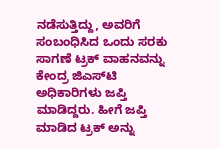ನಡೆಸುತ್ತಿದ್ದು, ಅವರಿಗೆ ಸಂಬಂಧಿಸಿದ ಒಂದು ಸರಕು ಸಾಗಣೆ ಟ್ರಕ್‌ ವಾಹನವನ್ನು ಕೇಂದ್ರ ಜಿಎಸ್‌ಟಿ ಅಧಿಕಾರಿಗಳು ಜಪ್ತಿ ಮಾಡಿದ್ದರು. ಹೀಗೆ ಜಪ್ತಿ ಮಾಡಿದ ಟ್ರಕ್‌ ಅನ್ನು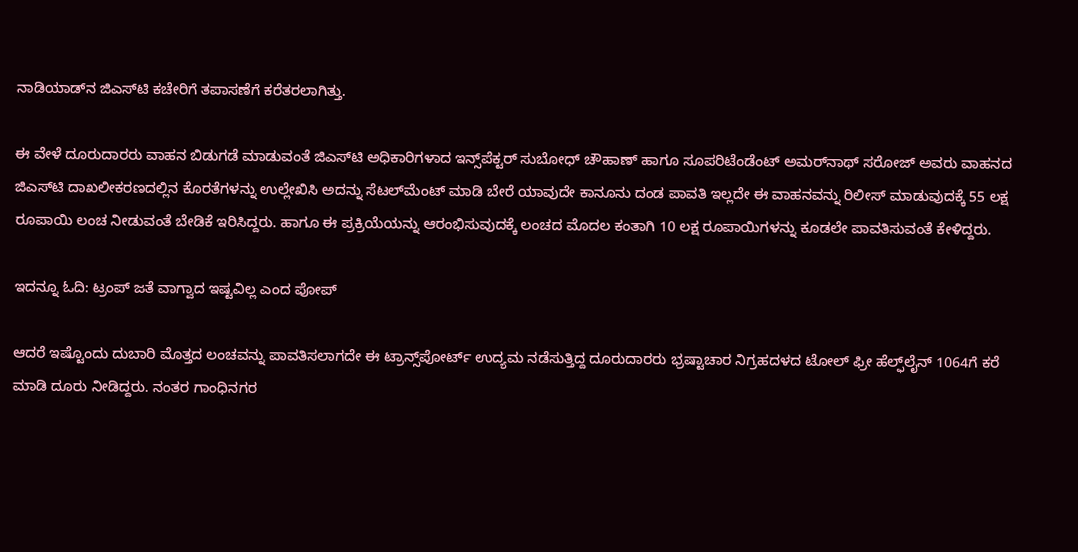ನಾಡಿಯಾಡ್‌ನ ಜಿಎಸ್‌ಟಿ ಕಚೇರಿಗೆ ತಪಾಸಣೆಗೆ ಕರೆತರಲಾಗಿತ್ತು.

ಈ ವೇಳೆ ದೂರುದಾರರು ವಾಹನ ಬಿಡುಗಡೆ ಮಾಡುವಂತೆ ಜಿಎಸ್‌ಟಿ ಅಧಿಕಾರಿಗಳಾದ ಇನ್ಸ್‌ಪೆಕ್ಟರ್ ಸುಬೋಧ್ ಚೌಹಾಣ್ ಹಾಗೂ ಸೂಪರಿಟೆಂಡೆಂಟ್ ಅಮರ್‌ನಾಥ್ ಸರೋಜ್ ಅವರು ವಾಹನದ ಜಿಎಸ್‌ಟಿ ದಾಖಲೀಕರಣದಲ್ಲಿನ ಕೊರತೆಗಳನ್ನು ಉಲ್ಲೇಖಿಸಿ ಅದನ್ನು ಸೆಟಲ್‌ಮೆಂಟ್ ಮಾಡಿ ಬೇರೆ ಯಾವುದೇ ಕಾನೂನು ದಂಡ ಪಾವತಿ ಇಲ್ಲದೇ ಈ ವಾಹನವನ್ನು ರಿಲೀಸ್ ಮಾಡುವುದಕ್ಕೆ 55 ಲಕ್ಷ ರೂಪಾಯಿ ಲಂಚ ನೀಡುವಂತೆ ಬೇಡಿಕೆ ಇರಿಸಿದ್ದರು. ಹಾಗೂ ಈ ಪ್ರಕ್ರಿಯೆಯನ್ನು ಆರಂಭಿಸುವುದಕ್ಕೆ ಲಂಚದ ಮೊದಲ ಕಂತಾಗಿ 10 ಲಕ್ಷ ರೂಪಾಯಿಗಳನ್ನು ಕೂಡಲೇ ಪಾವತಿಸುವಂತೆ ಕೇಳಿದ್ದರು.

ಇದನ್ನೂ ಓದಿ: ಟ್ರಂಪ್ ಜತೆ ವಾಗ್ವಾದ ಇಷ್ಟವಿಲ್ಲ ಎಂದ ಪೋಪ್

ಆದರೆ ಇಷ್ಟೊಂದು ದುಬಾರಿ ಮೊತ್ತದ ಲಂಚವನ್ನು ಪಾವತಿಸಲಾಗದೇ ಈ ಟ್ರಾನ್ಸ್‌ಪೋರ್ಟ್ ಉದ್ಯಮ ನಡೆಸುತ್ತಿದ್ದ ದೂರುದಾರರು ಭ್ರಷ್ಟಾಚಾರ ನಿಗ್ರಹದಳದ ಟೋಲ್ ಫ್ರೀ ಹೆಲ್ಫ್‌ಲೈನ್‌ 1064ಗೆ ಕರೆ ಮಾಡಿ ದೂರು ನೀಡಿದ್ದರು. ನಂತರ ಗಾಂಧಿನಗರ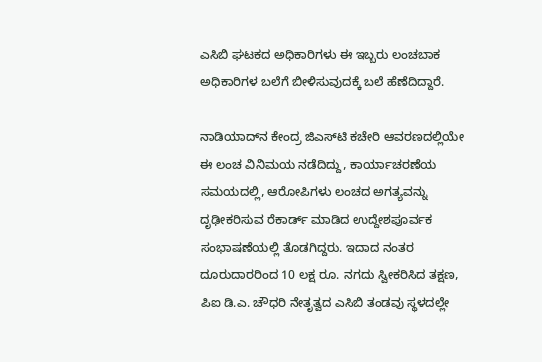ಎಸಿಬಿ ಘಟಕದ ಅಧಿಕಾರಿಗಳು ಈ ಇಬ್ಬರು ಲಂಚಬಾಕ ಅಧಿಕಾರಿಗಳ ಬಲೆಗೆ ಬೀಳಿಸುವುದಕ್ಕೆ ಬಲೆ ಹೆಣೆದಿದ್ದಾರೆ.

ನಾಡಿಯಾದ್‌ನ ಕೇಂದ್ರ ಜಿಎಸ್‌ಟಿ ಕಚೇರಿ ಆವರಣದಲ್ಲಿಯೇ ಈ ಲಂಚ ವಿನಿಮಯ ನಡೆದಿದ್ದು, ಕಾರ್ಯಾಚರಣೆಯ ಸಮಯದಲ್ಲಿ, ಆರೋಪಿಗಳು ಲಂಚದ ಅಗತ್ಯವನ್ನು ದೃಢೀಕರಿಸುವ ರೆಕಾರ್ಡ್ ಮಾಡಿದ ಉದ್ದೇಶಪೂರ್ವಕ ಸಂಭಾಷಣೆಯಲ್ಲಿ ತೊಡಗಿದ್ದರು. ಇದಾದ ನಂತರ ದೂರುದಾರರಿಂದ 10 ಲಕ್ಷ ರೂ. ನಗದು ಸ್ವೀಕರಿಸಿದ ತಕ್ಷಣ, ಪಿಐ ಡಿ.ಎ. ಚೌಧರಿ ನೇತೃತ್ವದ ಎಸಿಬಿ ತಂಡವು ಸ್ಥಳದಲ್ಲೇ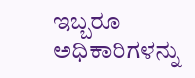ಇಬ್ಬರೂ ಅಧಿಕಾರಿಗಳನ್ನು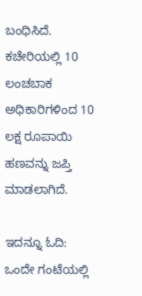ಬಂಧಿಸಿದೆ. ಕಚೇರಿಯಲ್ಲಿ 10 ಲಂಚಬಾಕ ಅಧಿಕಾರಿಗಳಿಂದ 10 ಲಕ್ಷ ರೂಪಾಯಿ ಹಣವನ್ನು ಜಪ್ತಿ ಮಾಡಲಾಗಿದೆ.

ಇದನ್ನೂ ಓದಿ: ಒಂದೇ ಗಂಟೆಯಲ್ಲಿ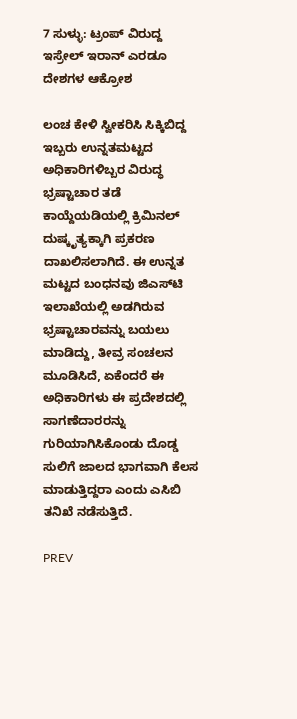7 ಸುಳ್ಳು: ಟ್ರಂಪ್ ವಿರುದ್ದ ಇಸ್ರೇಲ್ ಇರಾನ್ ಎರಡೂ ದೇಶಗಳ ಆಕ್ರೋಶ

ಲಂಚ ಕೇಳಿ ಸ್ವೀಕರಿಸಿ ಸಿಕ್ಕಿಬಿದ್ದ ಇಬ್ಬರು ಉನ್ನತಮಟ್ಟದ ಅಧಿಕಾರಿಗಳಿಬ್ಬರ ವಿರುದ್ಧ ಭ್ರಷ್ಟಾಚಾರ ತಡೆ ಕಾಯ್ದೆಯಡಿಯಲ್ಲಿ ಕ್ರಿಮಿನಲ್ ದುಷ್ಕೃತ್ಯಕ್ಕಾಗಿ ಪ್ರಕರಣ ದಾಖಲಿಸಲಾಗಿದೆ. ಈ ಉನ್ನತ ಮಟ್ಟದ ಬಂಧನವು ಜಿಎಸ್‌ಟಿ ಇಲಾಖೆಯಲ್ಲಿ ಅಡಗಿರುವ ಭ್ರಷ್ಟಾಚಾರವನ್ನು ಬಯಲು ಮಾಡಿದ್ದು, ತೀವ್ರ ಸಂಚಲನ ಮೂಡಿಸಿದೆ, ಏಕೆಂದರೆ ಈ ಅಧಿಕಾರಿಗಳು ಈ ಪ್ರದೇಶದಲ್ಲಿ ಸಾಗಣೆದಾರರನ್ನು ಗುರಿಯಾಗಿಸಿಕೊಂಡು ದೊಡ್ಡ ಸುಲಿಗೆ ಜಾಲದ ಭಾಗವಾಗಿ ಕೆಲಸ ಮಾಡುತ್ತಿದ್ದರಾ ಎಂದು ಎಸಿಬಿ ತನಿಖೆ ನಡೆಸುತ್ತಿದೆ.

PREV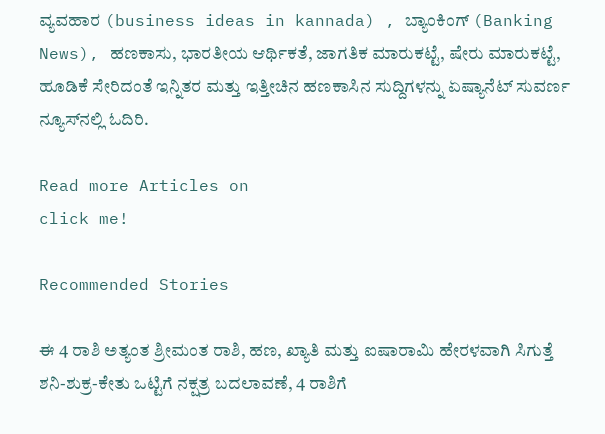ವ್ಯವಹಾರ (business ideas in kannada) , ಬ್ಯಾಂಕಿಂಗ್ (Banking News), ಹಣಕಾಸು, ಭಾರತೀಯ ಆರ್ಥಿಕತೆ, ಜಾಗತಿಕ ಮಾರುಕಟ್ಟೆ, ಷೇರು ಮಾರುಕಟ್ಟೆ, ಹೂಡಿಕೆ ಸೇರಿದಂತೆ ಇನ್ನಿತರ ಮತ್ತು ಇತ್ತೀಚಿನ ಹಣಕಾಸಿನ ಸುದ್ದಿಗಳನ್ನು ಏಷ್ಯಾನೆಟ್ ಸುವರ್ಣ ನ್ಯೂಸ್‌ನಲ್ಲಿ ಓದಿರಿ.

Read more Articles on
click me!

Recommended Stories

ಈ 4 ರಾಶಿ ಅತ್ಯಂತ ಶ್ರೀಮಂತ ರಾಶಿ, ಹಣ, ಖ್ಯಾತಿ ಮತ್ತು ಐಷಾರಾಮಿ ಹೇರಳವಾಗಿ ಸಿಗುತ್ತೆ
ಶನಿ-ಶುಕ್ರ-ಕೇತು ಒಟ್ಟಿಗೆ ನಕ್ಷತ್ರ ಬದಲಾವಣೆ, 4 ರಾಶಿಗೆ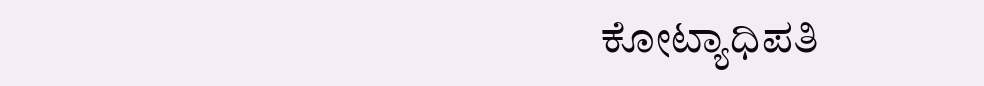ಕೋಟ್ಯಾಧಿಪತಿ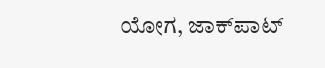ಯೋಗ, ಜಾಕ್‌ಪಾಟ್‌